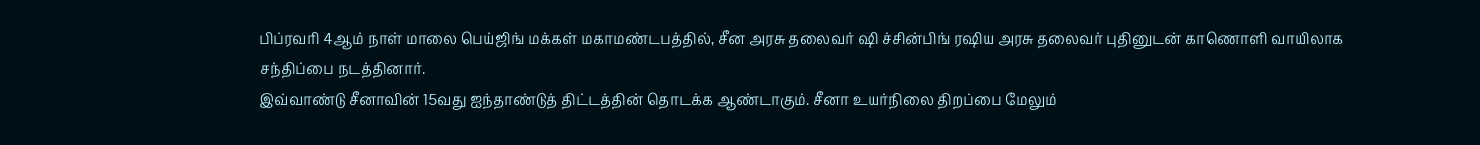பிப்ரவரி 4ஆம் நாள் மாலை பெய்ஜிங் மக்கள் மகாமண்டபத்தில், சீன அரசு தலைவர் ஷி ச்சின்பிங் ரஷிய அரசு தலைவர் புதினுடன் காணொளி வாயிலாக சந்திப்பை நடத்தினார்.
இவ்வாண்டு சீனாவின் 15வது ஐந்தாண்டுத் திட்டத்தின் தொடக்க ஆண்டாகும். சீனா உயர்நிலை திறப்பை மேலும்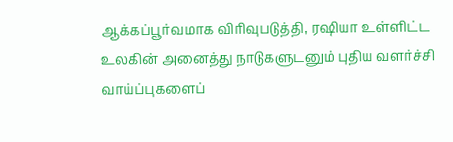ஆக்கப்பூர்வமாக விரிவுபடுத்தி, ரஷியா உள்ளிட்ட உலகின் அனைத்து நாடுகளுடனும் புதிய வளர்ச்சி வாய்ப்புகளைப்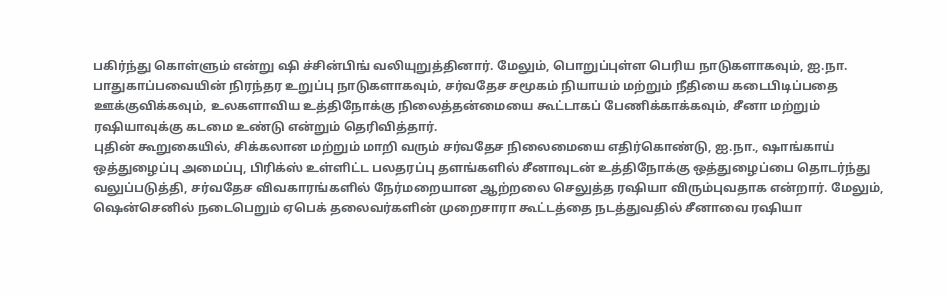பகிர்ந்து கொள்ளும் என்று ஷி ச்சின்பிங் வலியுறுத்தினார். மேலும், பொறுப்புள்ள பெரிய நாடுகளாகவும், ஐ.நா. பாதுகாப்பவையின் நிரந்தர உறுப்பு நாடுகளாகவும், சர்வதேச சமூகம் நியாயம் மற்றும் நீதியை கடைபிடிப்பதை ஊக்குவிக்கவும், உலகளாவிய உத்திநோக்கு நிலைத்தன்மையை கூட்டாகப் பேணிக்காக்கவும், சீனா மற்றும் ரஷியாவுக்கு கடமை உண்டு என்றும் தெரிவித்தார்.
புதின் கூறுகையில், சிக்கலான மற்றும் மாறி வரும் சர்வதேச நிலைமையை எதிர்கொண்டு, ஐ.நா., ஷாங்காய் ஒத்துழைப்பு அமைப்பு, பிரிக்ஸ் உள்ளிட்ட பலதரப்பு தளங்களில் சீனாவுடன் உத்திநோக்கு ஒத்துழைப்பை தொடர்ந்து வலுப்படுத்தி, சர்வதேச விவகாரங்களில் நேர்மறையான ஆற்றலை செலுத்த ரஷியா விரும்புவதாக என்றார். மேலும், ஷென்செனில் நடைபெறும் ஏபெக் தலைவர்களின் முறைசாரா கூட்டத்தை நடத்துவதில் சீனாவை ரஷியா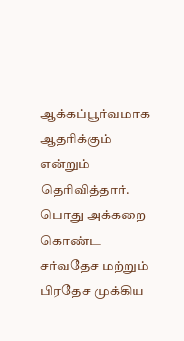ஆக்கப்பூர்வமாக ஆதரிக்கும் என்றும் தெரிவித்தார்.
பொது அக்கறை கொண்ட சர்வதேச மற்றும் பிரதேச முக்கிய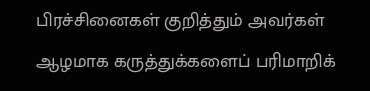பிரச்சினைகள் குறித்தும் அவர்கள் ஆழமாக கருத்துக்களைப் பரிமாறிக்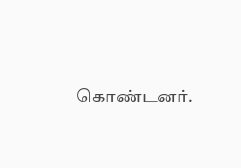கொண்டனர்.